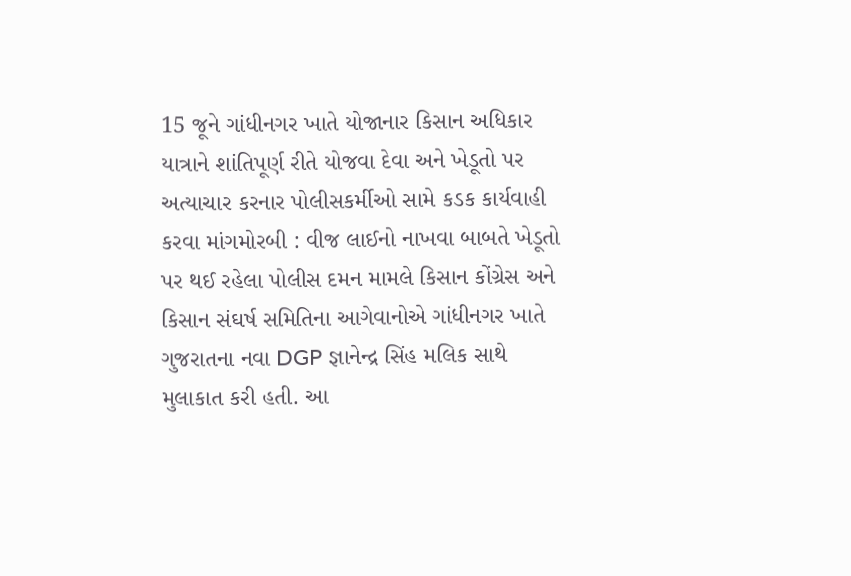15 જૂને ગાંધીનગર ખાતે યોજાનાર કિસાન અધિકાર યાત્રાને શાંતિપૂર્ણ રીતે યોજવા દેવા અને ખેડૂતો પર અત્યાચાર કરનાર પોલીસકર્મીઓ સામે કડક કાર્યવાહી કરવા માંગમોરબી : વીજ લાઈનો નાખવા બાબતે ખેડૂતો પર થઈ રહેલા પોલીસ દમન મામલે કિસાન કોંગ્રેસ અને કિસાન સંઘર્ષ સમિતિના આગેવાનોએ ગાંધીનગર ખાતે ગુજરાતના નવા DGP જ્ઞાનેન્દ્ર સિંહ મલિક સાથે મુલાકાત કરી હતી. આ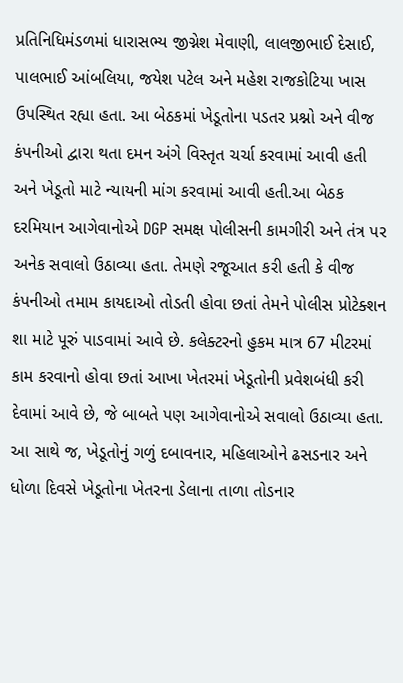પ્રતિનિધિમંડળમાં ધારાસભ્ય જીગ્નેશ મેવાણી, લાલજીભાઈ દેસાઈ, પાલભાઈ આંબલિયા, જયેશ પટેલ અને મહેશ રાજકોટિયા ખાસ ઉપસ્થિત રહ્યા હતા. આ બેઠકમાં ખેડૂતોના પડતર પ્રશ્નો અને વીજ કંપનીઓ દ્વારા થતા દમન અંગે વિસ્તૃત ચર્ચા કરવામાં આવી હતી અને ખેડૂતો માટે ન્યાયની માંગ કરવામાં આવી હતી.આ બેઠક દરમિયાન આગેવાનોએ DGP સમક્ષ પોલીસની કામગીરી અને તંત્ર પર અનેક સવાલો ઉઠાવ્યા હતા. તેમણે રજૂઆત કરી હતી કે વીજ કંપનીઓ તમામ કાયદાઓ તોડતી હોવા છતાં તેમને પોલીસ પ્રોટેક્શન શા માટે પૂરું પાડવામાં આવે છે. કલેક્ટરનો હુકમ માત્ર 67 મીટરમાં કામ કરવાનો હોવા છતાં આખા ખેતરમાં ખેડૂતોની પ્રવેશબંધી કરી દેવામાં આવે છે, જે બાબતે પણ આગેવાનોએ સવાલો ઉઠાવ્યા હતા. આ સાથે જ, ખેડૂતોનું ગળું દબાવનાર, મહિલાઓને ઢસડનાર અને ધોળા દિવસે ખેડૂતોના ખેતરના ડેલાના તાળા તોડનાર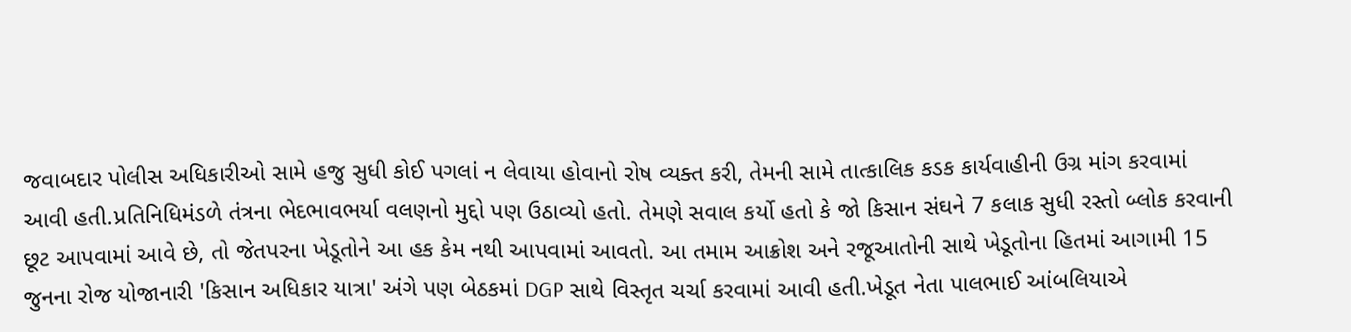જવાબદાર પોલીસ અધિકારીઓ સામે હજુ સુધી કોઈ પગલાં ન લેવાયા હોવાનો રોષ વ્યક્ત કરી, તેમની સામે તાત્કાલિક કડક કાર્યવાહીની ઉગ્ર માંગ કરવામાં આવી હતી.પ્રતિનિધિમંડળે તંત્રના ભેદભાવભર્યા વલણનો મુદ્દો પણ ઉઠાવ્યો હતો. તેમણે સવાલ કર્યો હતો કે જો કિસાન સંઘને 7 કલાક સુધી રસ્તો બ્લોક કરવાની છૂટ આપવામાં આવે છે, તો જેતપરના ખેડૂતોને આ હક કેમ નથી આપવામાં આવતો. આ તમામ આક્રોશ અને રજૂઆતોની સાથે ખેડૂતોના હિતમાં આગામી 15 જુનના રોજ યોજાનારી 'કિસાન અધિકાર યાત્રા' અંગે પણ બેઠકમાં DGP સાથે વિસ્તૃત ચર્ચા કરવામાં આવી હતી.ખેડૂત નેતા પાલભાઈ આંબલિયાએ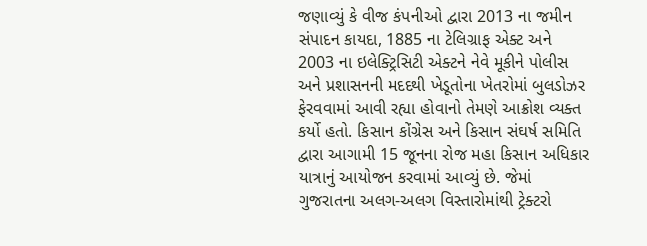જણાવ્યું કે વીજ કંપનીઓ દ્વારા 2013 ના જમીન સંપાદન કાયદા, 1885 ના ટેલિગ્રાફ એક્ટ અને 2003 ના ઇલેક્ટ્રિસિટી એક્ટને નેવે મૂકીને પોલીસ અને પ્રશાસનની મદદથી ખેડૂતોના ખેતરોમાં બુલડોઝર ફેરવવામાં આવી રહ્યા હોવાનો તેમણે આક્રોશ વ્યક્ત કર્યો હતો. કિસાન કોંગ્રેસ અને કિસાન સંઘર્ષ સમિતિ દ્વારા આગામી 15 જૂનના રોજ મહા કિસાન અધિકાર યાત્રાનું આયોજન કરવામાં આવ્યું છે. જેમાં ગુજરાતના અલગ-અલગ વિસ્તારોમાંથી ટ્રેક્ટરો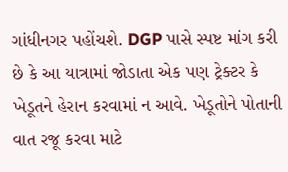ગાંધીનગર પહોંચશે. DGP પાસે સ્પષ્ટ માંગ કરી છે કે આ યાત્રામાં જોડાતા એક પણ ટ્રેક્ટર કે ખેડૂતને હેરાન કરવામાં ન આવે. ખેડૂતોને પોતાની વાત રજૂ કરવા માટે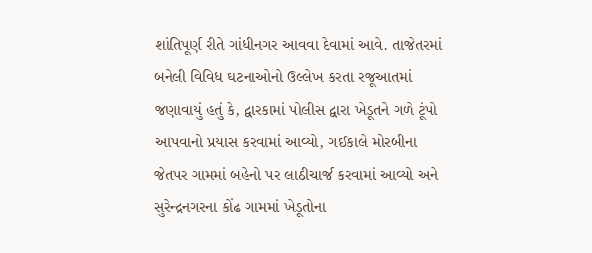શાંતિપૂર્ણ રીતે ગાંધીનગર આવવા દેવામાં આવે. તાજેતરમાં બનેલી વિવિધ ઘટનાઓનો ઉલ્લેખ કરતા રજૂઆતમાં જણાવાયું હતું કે, દ્વારકામાં પોલીસ દ્વારા ખેડૂતને ગળે ટૂંપો આપવાનો પ્રયાસ કરવામાં આવ્યો, ગઈકાલે મોરબીના જેતપર ગામમાં બહેનો પર લાઠીચાર્જ કરવામાં આવ્યો અને સુરેન્દ્રનગરના કોંઢ ગામમાં ખેડૂતોના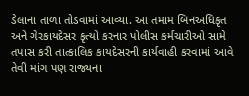ડેલાના તાળા તોડવામાં આવ્યા. આ તમામ બિનઅધિકૃત અને ગેરકાયદેસર કૃત્યો કરનાર પોલીસ કર્મચારીઓ સામે તપાસ કરી તાત્કાલિક કાયદેસરની કાર્યવાહી કરવામાં આવે તેવી માંગ પણ રાજ્યના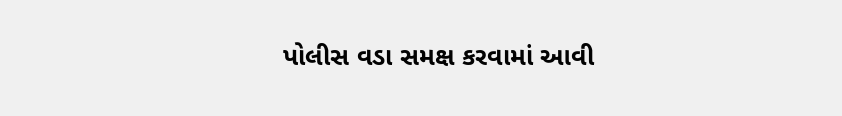પોલીસ વડા સમક્ષ કરવામાં આવી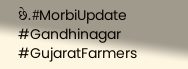છે.#MorbiUpdate #Gandhinagar #GujaratFarmers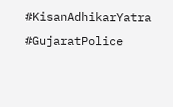#KisanAdhikarYatra #GujaratPolice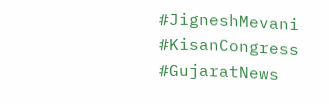#JigneshMevani #KisanCongress #GujaratNews